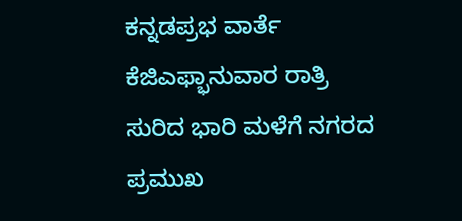ಕನ್ನಡಪ್ರಭ ವಾರ್ತೆ ಕೆಜಿಎಫ್ಭಾನುವಾರ ರಾತ್ರಿ ಸುರಿದ ಭಾರಿ ಮಳೆಗೆ ನಗರದ ಪ್ರಮುಖ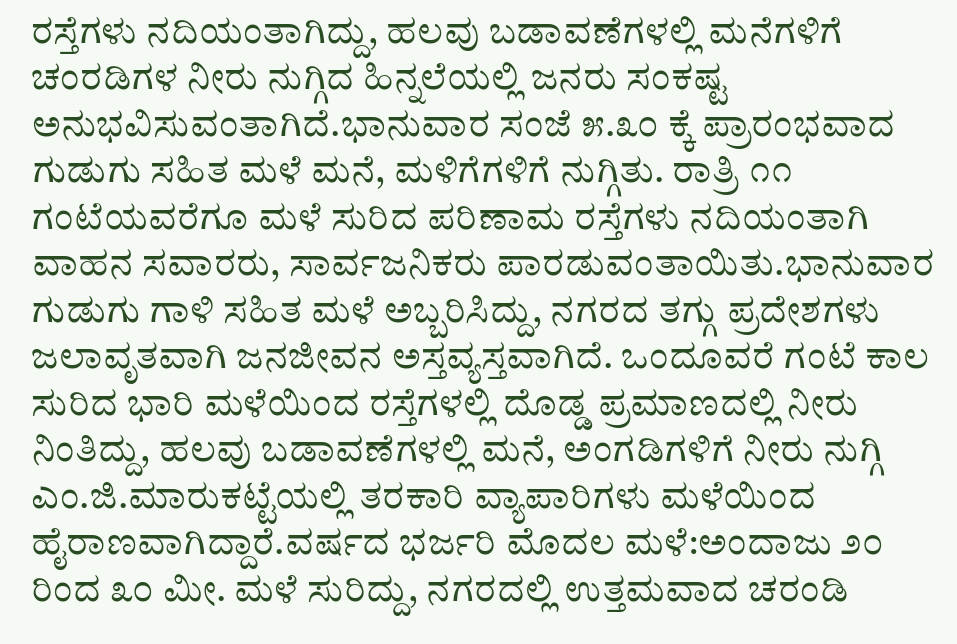ರಸ್ತೆಗಳು ನದಿಯಂತಾಗಿದ್ದು, ಹಲವು ಬಡಾವಣೆಗಳಲ್ಲಿ ಮನೆಗಳಿಗೆ ಚಂರಡಿಗಳ ನೀರು ನುಗ್ಗಿದ ಹಿನ್ನಲೆಯಲ್ಲಿ ಜನರು ಸಂಕಷ್ಟ ಅನುಭವಿಸುವಂತಾಗಿದೆ.ಭಾನುವಾರ ಸಂಜೆ ೫.೩೦ ಕ್ಕೆ ಪ್ರಾರಂಭವಾದ ಗುಡುಗು ಸಹಿತ ಮಳೆ ಮನೆ, ಮಳಿಗೆಗಳಿಗೆ ನುಗ್ಗಿತು. ರಾತ್ರಿ ೧೧ ಗಂಟೆಯವರೆಗೂ ಮಳೆ ಸುರಿದ ಪರಿಣಾಮ ರಸ್ತೆಗಳು ನದಿಯಂತಾಗಿ ವಾಹನ ಸವಾರರು, ಸಾರ್ವಜನಿಕರು ಪಾರಡುವಂತಾಯಿತು.ಭಾನುವಾರ ಗುಡುಗು ಗಾಳಿ ಸಹಿತ ಮಳೆ ಅಬ್ಬರಿಸಿದ್ದು, ನಗರದ ತಗ್ಗು ಪ್ರದೇಶಗಳು ಜಲಾವೃತವಾಗಿ ಜನಜೀವನ ಅಸ್ತವ್ಯಸ್ತವಾಗಿದೆ. ಒಂದೂವರೆ ಗಂಟೆ ಕಾಲ ಸುರಿದ ಭಾರಿ ಮಳೆಯಿಂದ ರಸ್ತೆಗಳಲ್ಲಿ ದೊಡ್ಡ ಪ್ರಮಾಣದಲ್ಲಿ ನೀರು ನಿಂತಿದ್ದು, ಹಲವು ಬಡಾವಣೆಗಳಲ್ಲಿ ಮನೆ, ಅಂಗಡಿಗಳಿಗೆ ನೀರು ನುಗ್ಗಿ ಎಂ.ಜಿ.ಮಾರುಕಟ್ಟೆಯಲ್ಲಿ ತರಕಾರಿ ವ್ಯಾಪಾರಿಗಳು ಮಳೆಯಿಂದ ಹೈರಾಣವಾಗಿದ್ದಾರೆ.ವರ್ಷದ ಭರ್ಜರಿ ಮೊದಲ ಮಳೆ:ಅಂದಾಜು ೨೦ ರಿಂದ ೩೦ ಮೀ. ಮಳೆ ಸುರಿದ್ದು, ನಗರದಲ್ಲಿ ಉತ್ತಮವಾದ ಚರಂಡಿ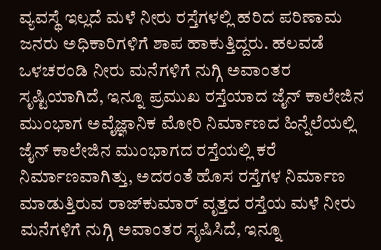ವ್ಯವಸ್ಥೆ ಇಲ್ಲದೆ ಮಳೆ ನೀರು ರಸ್ತೆಗಳಲ್ಲಿ ಹರಿದ ಪರಿಣಾಮ ಜನರು ಅಧಿಕಾರಿಗಳಿಗೆ ಶಾಪ ಹಾಕುತ್ತಿದ್ದರು. ಹಲವಡೆ ಒಳಚರಂಡಿ ನೀರು ಮನೆಗಳಿಗೆ ನುಗ್ಗಿ ಅವಾಂತರ ಸೃಷ್ಟಿಯಾಗಿದೆ, ಇನ್ನೂ ಪ್ರಮುಖ ರಸ್ತೆಯಾದ ಜೈನ್ ಕಾಲೇಜಿನ ಮುಂಭಾಗ ಅವೈಜ್ಞಾನಿಕ ಮೋರಿ ನಿರ್ಮಾಣದ ಹಿನ್ನೆಲೆಯಲ್ಲಿ ಜೈನ್ ಕಾಲೇಜಿನ ಮುಂಭಾಗದ ರಸ್ತೆಯಲ್ಲಿ ಕರೆ ನಿರ್ಮಾಣವಾಗಿತ್ತು, ಅದರಂತೆ ಹೊಸ ರಸ್ತೆಗಳ ನಿರ್ಮಾಣ ಮಾಡುತ್ತಿರುವ ರಾಜ್‌ಕುಮಾರ್ ವೃತ್ತದ ರಸ್ತೆಯ ಮಳೆ ನೀರು ಮನೆಗಳಿಗೆ ನುಗ್ಗಿ ಅವಾಂತರ ಸೃಷಿಸಿದೆ, ಇನ್ನೂ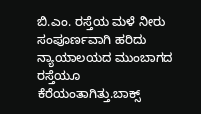ಬಿ.ಎಂ. ರಸ್ತೆಯ ಮಳೆ ನೀರು ಸಂಪೂರ್ಣವಾಗಿ ಹರಿದು ನ್ಯಾಯಾಲಯದ ಮುಂಬಾಗದ ರಸ್ತೆಯೂ ಕೆರೆಯಂತಾಗಿತ್ತು.ಬಾಕ್ಸ್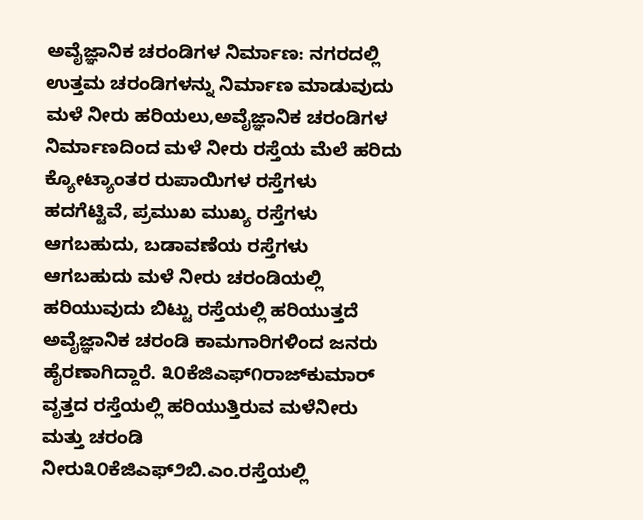ಅವೈಜ್ಞಾನಿಕ ಚರಂಡಿಗಳ ನಿರ್ಮಾಣ: ನಗರದಲ್ಲಿ ಉತ್ತಮ ಚರಂಡಿಗಳನ್ನು ನಿರ್ಮಾಣ ಮಾಡುವುದು ಮಳೆ ನೀರು ಹರಿಯಲು,ಅವೈಜ್ಞಾನಿಕ ಚರಂಡಿಗಳ ನಿರ್ಮಾಣದಿಂದ ಮಳೆ ನೀರು ರಸ್ತೆಯ ಮೆಲೆ ಹರಿದು ಕ್ಯೋಟ್ಯಾಂತರ ರುಪಾಯಿಗಳ ರಸ್ತೆಗಳು ಹದಗೆಟ್ಟಿವೆ, ಪ್ರಮುಖ ಮುಖ್ಯ ರಸ್ತೆಗಳು ಆಗಬಹುದು, ಬಡಾವಣೆಯ ರಸ್ತೆಗಳು ಆಗಬಹುದು ಮಳೆ ನೀರು ಚರಂಡಿಯಲ್ಲಿ ಹರಿಯುವುದು ಬಿಟ್ಟು ರಸ್ತೆಯಲ್ಲಿ ಹರಿಯುತ್ತದೆ ಅವೈಜ್ಞಾನಿಕ ಚರಂಡಿ ಕಾಮಗಾರಿಗಳಿಂದ ಜನರು ಹೈರಣಾಗಿದ್ದಾರೆ. ೩೦ಕೆಜಿಎಫ್೧ರಾಜ್‌ಕುಮಾರ್ ವೃತ್ತದ ರಸ್ತೆಯಲ್ಲಿ ಹರಿಯುತ್ತಿರುವ ಮಳೆನೀರು ಮತ್ತು ಚರಂಡಿ ನೀರು೩೦ಕೆಜಿಎಫ್೨ಬಿ.ಎಂ.ರಸ್ತೆಯಲ್ಲಿ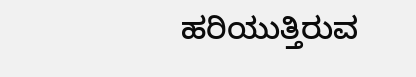ಹರಿಯುತ್ತಿರುವ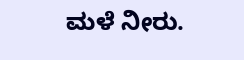ಮಳೆ ನೀರು.